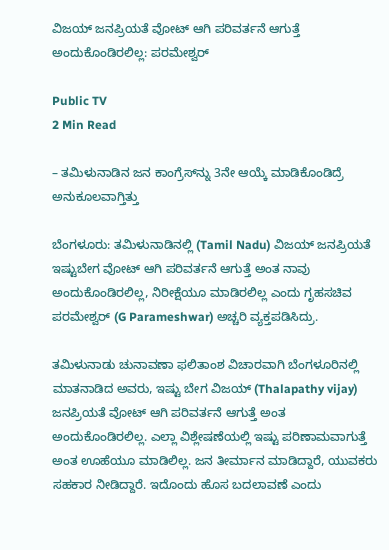ವಿಜಯ್‌ ಜನಪ್ರಿಯತೆ ವೋಟ್‌ ಆಗಿ ಪರಿವರ್ತನೆ ಆಗುತ್ತೆ ಅಂದುಕೊಂಡಿರಲಿಲ್ಲ: ಪರಮೇಶ್ವರ್‌

Public TV
2 Min Read

– ತಮಿಳುನಾಡಿನ ಜನ ಕಾಂಗ್ರೆಸ್‌ನ್ನು 3ನೇ ಆಯ್ಕೆ ಮಾಡಿಕೊಂಡಿದ್ರೆ ಅನುಕೂಲವಾಗ್ತಿತ್ತು

ಬೆಂಗಳೂರು: ತಮಿಳುನಾಡಿನಲ್ಲಿ (Tamil Nadu) ವಿಜಯ್‌ ಜನಪ್ರಿಯತೆ ಇಷ್ಟುಬೇಗ ವೋಟ್‌ ಆಗಿ ಪರಿವರ್ತನೆ ಆಗುತ್ತೆ ಅಂತ ನಾವು ಅಂದುಕೊಂಡಿರಲಿಲ್ಲ, ನಿರೀಕ್ಷೆಯೂ ಮಾಡಿರಲಿಲ್ಲ ಎಂದು ಗೃಹಸಚಿವ ಪರಮೇಶ್ವರ್‌ (G Parameshwar) ಅಚ್ಚರಿ ವ್ಯಕ್ತಪಡಿಸಿದ್ರು.

ತಮಿಳುನಾಡು ಚುನಾವಣಾ ಫಲಿತಾಂಶ ವಿಚಾರವಾಗಿ ಬೆಂಗಳೂರಿನಲ್ಲಿ ಮಾತನಾಡಿದ ಅವರು, ಇಷ್ಟು ಬೇಗ ವಿಜಯ್ (Thalapathy vijay) ಜನಪ್ರಿಯತೆ ವೋಟ್‌ ಆಗಿ ಪರಿವರ್ತನೆ ಆಗುತ್ತೆ ಅಂತ ಅಂದುಕೊಂಡಿರಲಿಲ್ಲ. ಎಲ್ಲಾ ವಿಶ್ಲೇಷಣೆಯಲ್ಲಿ ಇಷ್ಟು ಪರಿಣಾಮವಾಗುತ್ತೆ ಅಂತ ಊಹೆಯೂ ಮಾಡಿಲಿಲ್ಲ. ಜನ ತೀರ್ಮಾನ ಮಾಡಿದ್ದಾರೆ, ಯುವಕರು ಸಹಕಾರ ನೀಡಿದ್ದಾರೆ. ಇದೊಂದು ಹೊಸ ಬದಲಾವಣೆ ಎಂದು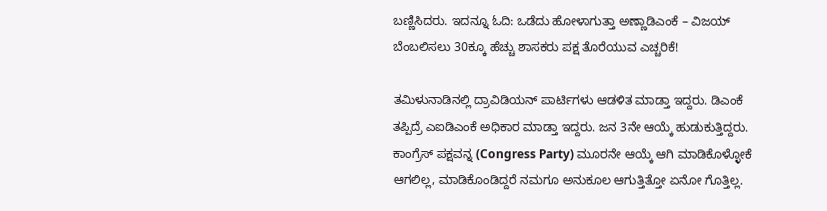ಬಣ್ಣಿಸಿದರು. ಇದನ್ನೂ ಓದಿ: ಒಡೆದು ಹೋಳಾಗುತ್ತಾ ಅಣ್ಣಾಡಿಎಂಕೆ – ವಿಜಯ್‌ ಬೆಂಬಲಿಸಲು 30ಕ್ಕೂ ಹೆಚ್ಚು ಶಾಸಕರು ಪಕ್ಷ ತೊರೆಯುವ ಎಚ್ಚರಿಕೆ!

ತಮಿಳುನಾಡಿನಲ್ಲಿ ದ್ರಾವಿಡಿಯನ್ ಪಾರ್ಟಿಗಳು ಆಡಳಿತ ಮಾಡ್ತಾ ಇದ್ದರು. ಡಿಎಂಕೆ ತಪ್ಪಿದ್ರೆ ಎಐಡಿಎಂಕೆ ಅಧಿಕಾರ ಮಾಡ್ತಾ ಇದ್ದರು. ಜನ 3ನೇ ಆಯ್ಕೆ ಹುಡುಕುತ್ತಿದ್ದರು. ಕಾಂಗ್ರೆಸ್ ಪಕ್ಷವನ್ನ (Congress Party) ಮೂರನೇ ಆಯ್ಕೆ ಆಗಿ ಮಾಡಿಕೊಳ್ಳೋಕೆ ಆಗಲಿಲ್ಲ, ಮಾಡಿಕೊಂಡಿದ್ದರೆ ನಮಗೂ ಅನುಕೂಲ ಆಗುತ್ತಿತ್ತೋ ಏನೋ ಗೊತ್ತಿಲ್ಲ.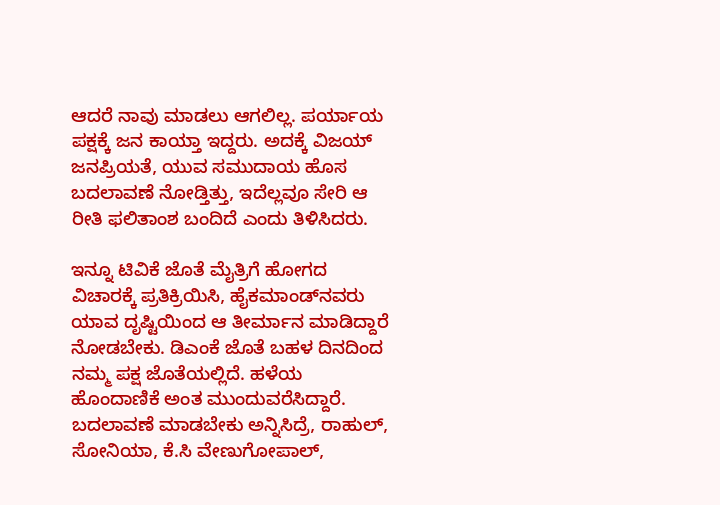ಆದರೆ ನಾವು ಮಾಡಲು ಆಗಲಿಲ್ಲ. ಪರ್ಯಾಯ ಪಕ್ಷಕ್ಕೆ ಜನ ಕಾಯ್ತಾ ಇದ್ದರು. ಅದಕ್ಕೆ ವಿಜಯ್ ಜನಪ್ರಿಯತೆ, ಯುವ ಸಮುದಾಯ ಹೊಸ ಬದಲಾವಣೆ ನೋಡ್ತಿತ್ತು, ಇದೆಲ್ಲವೂ ಸೇರಿ ಆ ರೀತಿ ಫಲಿತಾಂಶ ಬಂದಿದೆ ಎಂದು ತಿಳಿಸಿದರು.

ಇನ್ನೂ ಟಿವಿಕೆ ಜೊತೆ ಮೈತ್ರಿಗೆ ಹೋಗದ ವಿಚಾರಕ್ಕೆ ಪ್ರತಿಕ್ರಿಯಿಸಿ, ಹೈಕಮಾಂಡ್‌ನವರು ಯಾವ ದೃಷ್ಟಿಯಿಂದ ಆ ತೀರ್ಮಾನ ಮಾಡಿದ್ದಾರೆ ನೋಡಬೇಕು. ಡಿಎಂಕೆ ಜೊತೆ ಬಹಳ ದಿನದಿಂದ ನಮ್ಮ ಪಕ್ಷ ಜೊತೆಯಲ್ಲಿದೆ. ಹಳೆಯ ಹೊಂದಾಣಿಕೆ ಅಂತ ಮುಂದುವರೆಸಿದ್ದಾರೆ. ಬದಲಾವಣೆ ಮಾಡಬೇಕು ಅನ್ನಿಸಿದ್ರೆ, ರಾಹುಲ್, ಸೋನಿಯಾ, ಕೆ.ಸಿ ವೇಣುಗೋಪಾಲ್,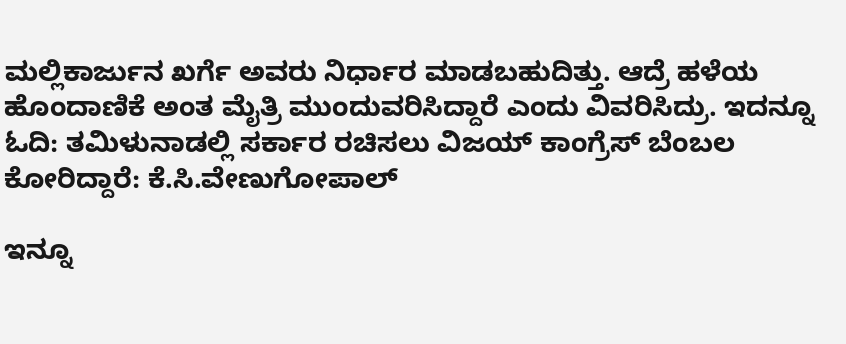ಮಲ್ಲಿಕಾರ್ಜುನ ಖರ್ಗೆ ಅವರು ನಿರ್ಧಾರ ಮಾಡಬಹುದಿತ್ತು. ಆದ್ರೆ ಹಳೆಯ ಹೊಂದಾಣಿಕೆ ಅಂತ ಮೈತ್ರಿ ಮುಂದುವರಿಸಿದ್ದಾರೆ ಎಂದು ವಿವರಿಸಿದ್ರು. ಇದನ್ನೂ ಓದಿ: ತಮಿಳುನಾಡಲ್ಲಿ ಸರ್ಕಾರ ರಚಿಸಲು ವಿಜಯ್ ಕಾಂಗ್ರೆಸ್ ಬೆಂಬಲ ಕೋರಿದ್ದಾರೆ: ಕೆ.ಸಿ.ವೇಣುಗೋಪಾಲ್

ಇನ್ನೂ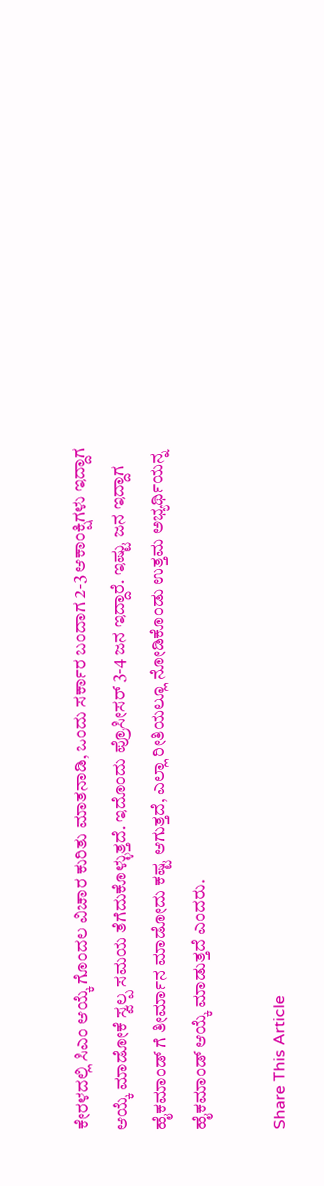ಕೇರಳದಲ್ಲಿ ಸಿಎಂ ಆಯ್ಕೆ ಗೊಂದಲ ವಿಚಾರ ಕುರಿತು ಮಾತನಾಡಿ, ಒಂದು ಸರ್ಕಾರ ಬಂದಾಗ 2-3 ಆಕಾಂಕ್ಷಿಗಳು ಇದ್ದಾಗ ಆಯ್ಕೆ ಮಾಡೋಕೆ ಸ್ವಲ್ಪ ಸಮಯ ತೆಗೆದುಕೊಳ್ಳುತ್ತದೆ. ಇದೊಂದು ಪ್ರೊಸೀಸರ್ 3-4 ಜನ ಇದ್ದಾರೆ. ಇಷ್ಟು ಜನ ಇದ್ದಾಗ ಹೈಕಮಾಂಡ್ ಗೆ ತೀರ್ಮಾನ ಮಾಡೋದು ಕಷ್ಟ ಆಗುತ್ತದೆ, ಎಲ್ಲಾ ರೀತಿಯಲ್ಲೂ ನೋಡಿಕೊಂಡು ಉತ್ತಮ ಅಭ್ಯರ್ಥಿಯನ್ನ ಹೈಕಮಾಂಡ್‌ ಆಯ್ಕೆ ಮಾಡುತ್ತದೆ ಎಂದರು.

Share This Article